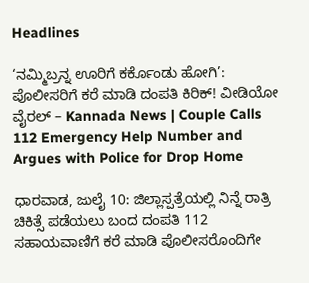Headlines

‘ನಮ್ಮಿಬ್ರನ್ನ ಊರಿಗೆ ಕರ್ಕೊಂಡು ಹೋಗಿ’: ಪೊಲೀಸರಿಗೆ ಕರೆ ಮಾಡಿ ದಂಪತಿ ಕಿರಿಕ್! ವೀಡಿಯೋ ವೈರಲ್ – Kannada News | Couple Calls 112 Emergency Help Number and Argues with Police for Drop Home

ಧಾರವಾಡ, ಜುಲೈ 10: ಜಿಲ್ಲಾಸ್ಪತ್ರೆಯಲ್ಲಿ ನಿನ್ನೆ ರಾತ್ರಿ ಚಿಕಿತ್ಸೆ ಪಡೆಯಲು ಬಂದ ದಂಪತಿ 112 ಸಹಾಯವಾಣಿಗೆ ಕರೆ ಮಾಡಿ ಪೊಲೀಸರೊಂದಿಗೇ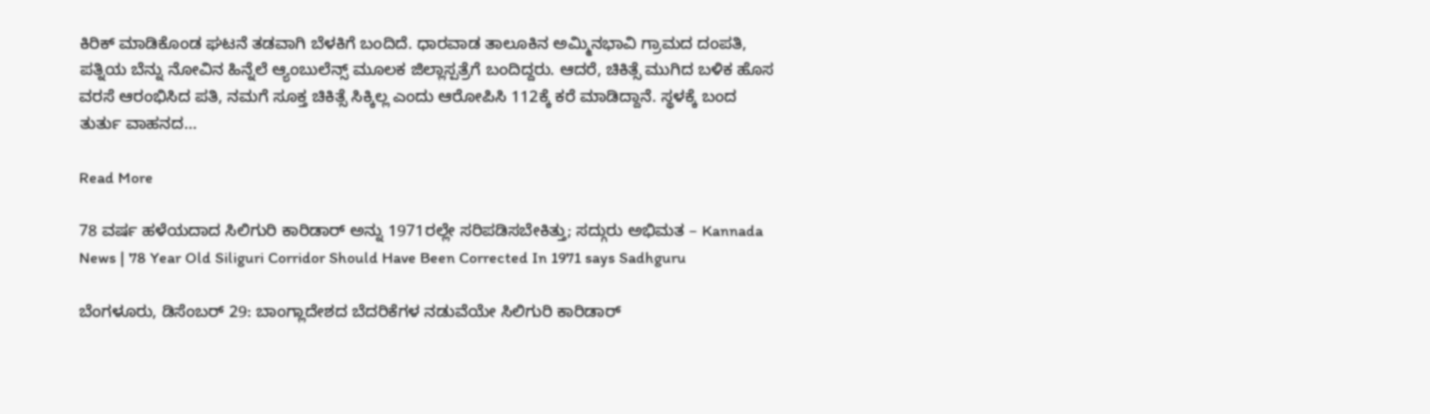ಕಿರಿಕ್ ಮಾಡಿಕೊಂಡ ಘಟನೆ ತಡವಾಗಿ ಬೆಳಕಿಗೆ ಬಂದಿದೆ. ಧಾರವಾಡ ತಾಲೂಕಿನ ಅಮ್ಮಿನಭಾವಿ ಗ್ರಾಮದ ದಂಪತಿ, ಪತ್ನಿಯ ಬೆನ್ನು ನೋವಿನ ಹಿನ್ನೆಲೆ ಆ್ಯಂಬುಲೆನ್ಸ್ ಮೂಲಕ ಜಿಲ್ಲಾಸ್ಪತ್ರೆಗೆ ಬಂದಿದ್ದರು. ಆದರೆ, ಚಿಕಿತ್ಸೆ ಮುಗಿದ ಬಳಿಕ ಹೊಸ ವರಸೆ ಆರಂಭಿಸಿದ ಪತಿ, ನಮಗೆ ಸೂಕ್ತ ಚಿಕಿತ್ಸೆ ಸಿಕ್ಕಿಲ್ಲ ಎಂದು ಆರೋಪಿಸಿ 112ಕ್ಕೆ ಕರೆ ಮಾಡಿದ್ದಾನೆ. ಸ್ಥಳಕ್ಕೆ ಬಂದ ತುರ್ತು ವಾಹನದ…

Read More

78 ವರ್ಷ ಹಳೆಯದಾದ ಸಿಲಿಗುರಿ ಕಾರಿಡಾರ್ ಅನ್ನು 1971ರಲ್ಲೇ ಸರಿಪಡಿಸಬೇಕಿತ್ತು; ಸದ್ಗುರು ಅಭಿಮತ – Kannada News | 78 Year Old Siliguri Corridor Should Have Been Corrected In 1971 says Sadhguru

ಬೆಂಗಳೂರು, ಡಿಸೆಂಬರ್ 29: ಬಾಂಗ್ಲಾದೇಶದ ಬೆದರಿಕೆಗಳ ನಡುವೆಯೇ ಸಿಲಿಗುರಿ ಕಾರಿಡಾರ್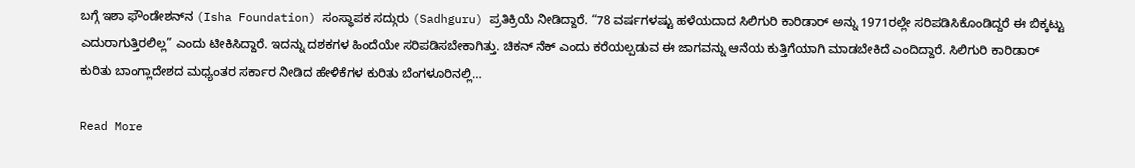ಬಗ್ಗೆ ಇಶಾ ಫೌಂಡೇಶನ್‌ನ (Isha Foundation) ಸಂಸ್ಥಾಪಕ ಸದ್ಗುರು (Sadhguru) ಪ್ರತಿಕ್ರಿಯೆ ನೀಡಿದ್ದಾರೆ. “78 ವರ್ಷಗಳಷ್ಟು ಹಳೆಯದಾದ ಸಿಲಿಗುರಿ ಕಾರಿಡಾರ್ ಅನ್ನು 1971ರಲ್ಲೇ ಸರಿಪಡಿಸಿಕೊಂಡಿದ್ದರೆ ಈ ಬಿಕ್ಕಟ್ಟು ಎದುರಾಗುತ್ತಿರಲಿಲ್ಲ” ಎಂದು ಟೀಕಿಸಿದ್ದಾರೆ. ಇದನ್ನು ದಶಕಗಳ ಹಿಂದೆಯೇ ಸರಿಪಡಿಸಬೇಕಾಗಿತ್ತು. ಚಿಕನ್ ನೆಕ್ ಎಂದು ಕರೆಯಲ್ಪಡುವ ಈ ಜಾಗವನ್ನು ಆನೆಯ ಕುತ್ತಿಗೆಯಾಗಿ ಮಾಡಬೇಕಿದೆ ಎಂದಿದ್ದಾರೆ. ಸಿಲಿಗುರಿ ಕಾರಿಡಾರ್ ಕುರಿತು ಬಾಂಗ್ಲಾದೇಶದ ಮಧ್ಯಂತರ ಸರ್ಕಾರ ನೀಡಿದ ಹೇಳಿಕೆಗಳ ಕುರಿತು ಬೆಂಗಳೂರಿನಲ್ಲಿ…

Read More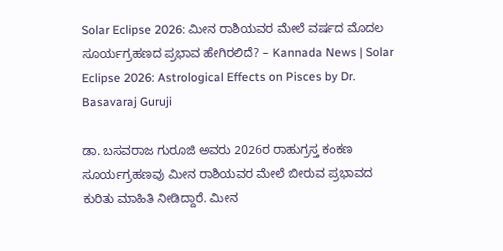Solar Eclipse 2026: ಮೀನ ರಾಶಿಯವರ ಮೇಲೆ ವರ್ಷದ ಮೊದಲ ಸೂರ್ಯಗ್ರಹಣದ ಪ್ರಭಾವ ಹೇಗಿರಲಿದೆ? – Kannada News | Solar Eclipse 2026: Astrological Effects on Pisces by Dr. Basavaraj Guruji

ಡಾ. ಬಸವರಾಜ ಗುರೂಜಿ ಅವರು 2026ರ ರಾಹುಗ್ರಸ್ತ ಕಂಕಣ ಸೂರ್ಯಗ್ರಹಣವು ಮೀನ ರಾಶಿಯವರ ಮೇಲೆ ಬೀರುವ ಪ್ರಭಾವದ ಕುರಿತು ಮಾಹಿತಿ ನೀಡಿದ್ದಾರೆ. ಮೀನ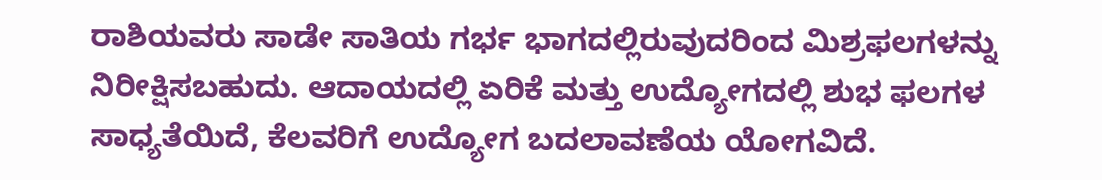ರಾಶಿಯವರು ಸಾಡೇ ಸಾತಿಯ ಗರ್ಭ ಭಾಗದಲ್ಲಿರುವುದರಿಂದ ಮಿಶ್ರಫಲಗಳನ್ನು ನಿರೀಕ್ಷಿಸಬಹುದು. ಆದಾಯದಲ್ಲಿ ಏರಿಕೆ ಮತ್ತು ಉದ್ಯೋಗದಲ್ಲಿ ಶುಭ ಫಲಗಳ ಸಾಧ್ಯತೆಯಿದೆ, ಕೆಲವರಿಗೆ ಉದ್ಯೋಗ ಬದಲಾವಣೆಯ ಯೋಗವಿದೆ.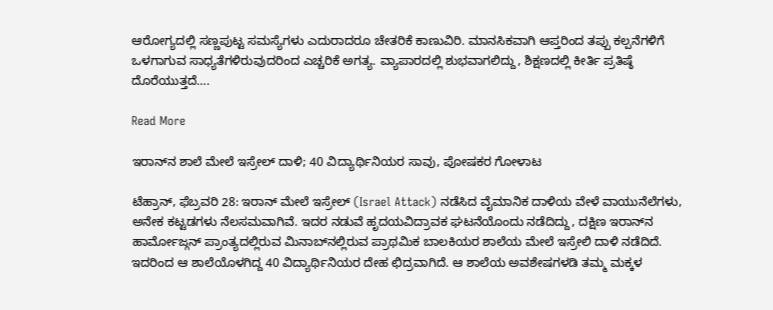ಆರೋಗ್ಯದಲ್ಲಿ ಸಣ್ಣಪುಟ್ಟ ಸಮಸ್ಯೆಗಳು ಎದುರಾದರೂ ಚೇತರಿಕೆ ಕಾಣುವಿರಿ. ಮಾನಸಿಕವಾಗಿ ಆಪ್ತರಿಂದ ತಪ್ಪು ಕಲ್ಪನೆಗಳಿಗೆ ಒಳಗಾಗುವ ಸಾಧ್ಯತೆಗಳಿರುವುದರಿಂದ ಎಚ್ಚರಿಕೆ ಅಗತ್ಯ. ವ್ಯಾಪಾರದಲ್ಲಿ ಶುಭವಾಗಲಿದ್ದು, ಶಿಕ್ಷಣದಲ್ಲಿ ಕೀರ್ತಿ ಪ್ರತಿಷ್ಠೆ ದೊರೆಯುತ್ತದೆ….

Read More

ಇರಾನ್‌ನ ಶಾಲೆ ಮೇಲೆ ಇಸ್ರೇಲ್ ದಾಳಿ; 40 ವಿದ್ಯಾರ್ಥಿನಿಯರ ಸಾವು, ಪೋಷಕರ ಗೋಳಾಟ

ಟೆಹ್ರಾನ್, ಫೆಬ್ರವರಿ 28: ಇರಾನ್ ಮೇಲೆ ಇಸ್ರೇಲ್ (Israel Attack) ನಡೆಸಿದ ವೈಮಾನಿಕ ದಾಳಿಯ ವೇಳೆ ವಾಯುನೆಲೆಗಳು, ಅನೇಕ ಕಟ್ಟಡಗಳು ನೆಲಸಮವಾಗಿವೆ. ಇದರ ನಡುವೆ ಹೃದಯವಿದ್ರಾವಕ ಘಟನೆಯೊಂದು ನಡೆದಿದ್ದು, ದಕ್ಷಿಣ ಇರಾನ್‌ನ ಹಾರ್ಮೋಜ್ಗನ್ ಪ್ರಾಂತ್ಯದಲ್ಲಿರುವ ಮಿನಾಬ್‌ನಲ್ಲಿರುವ ಪ್ರಾಥಮಿಕ ಬಾಲಕಿಯರ ಶಾಲೆಯ ಮೇಲೆ ಇಸ್ರೇಲಿ ದಾಳಿ ನಡೆದಿದೆ. ಇದರಿಂದ ಆ ಶಾಲೆಯೊಳಗಿದ್ದ 40 ವಿದ್ಯಾರ್ಥಿನಿಯರ ದೇಹ ಛಿದ್ರವಾಗಿದೆ. ಆ ಶಾಲೆಯ ಅವಶೇಷಗಳಡಿ ತಮ್ಮ ಮಕ್ಕಳ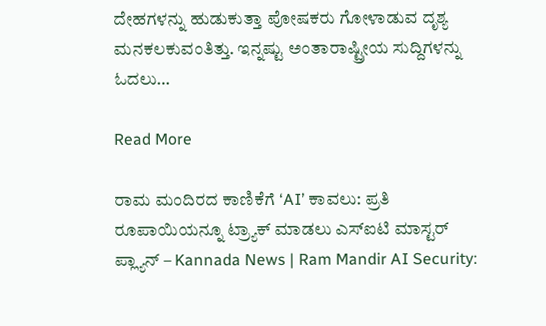ದೇಹಗಳನ್ನು ಹುಡುಕುತ್ತಾ ಪೋಷಕರು ಗೋಳಾಡುವ ದೃಶ್ಯ ಮನಕಲಕುವಂತಿತ್ತು. ಇನ್ನಷ್ಟು ಅಂತಾರಾಷ್ಟ್ರೀಯ ಸುದ್ದಿಗಳನ್ನು ಓದಲು…

Read More

ರಾಮ ಮಂದಿರದ ಕಾಣಿಕೆಗೆ ‘AI’ ಕಾವಲು: ಪ್ರತಿ ರೂಪಾಯಿಯನ್ನೂ ಟ್ರ್ಯಾಕ್ ಮಾಡಲು ಎಸ್‌ಐಟಿ ಮಾಸ್ಟರ್ ಪ್ಲ್ಯಾನ್ – Kannada News | Ram Mandir AI Security: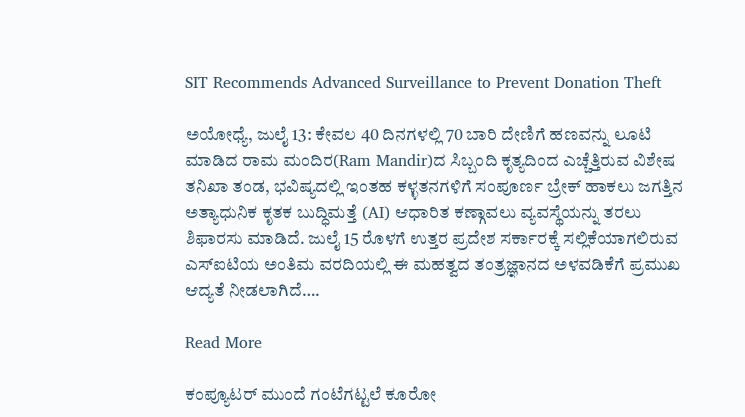SIT Recommends Advanced Surveillance to Prevent Donation Theft

ಅಯೋಧ್ಯೆ, ಜುಲೈ 13: ಕೇವಲ 40 ದಿನಗಳಲ್ಲಿ 70 ಬಾರಿ ದೇಣಿಗೆ ಹಣವನ್ನು ಲೂಟಿ ಮಾಡಿದ ರಾಮ ಮಂದಿರ(Ram Mandir)ದ ಸಿಬ್ಬಂದಿ ಕೃತ್ಯದಿಂದ ಎಚ್ಚೆತ್ತಿರುವ ವಿಶೇಷ ತನಿಖಾ ತಂಡ, ಭವಿಷ್ಯದಲ್ಲಿ ಇಂತಹ ಕಳ್ಳತನಗಳಿಗೆ ಸಂಪೂರ್ಣ ಬ್ರೇಕ್ ಹಾಕಲು ಜಗತ್ತಿನ ಅತ್ಯಾಧುನಿಕ ಕೃತಕ ಬುದ್ಧಿಮತ್ತೆ (AI) ಆಧಾರಿತ ಕಣ್ಗಾವಲು ವ್ಯವಸ್ಥೆಯನ್ನು ತರಲು ಶಿಫಾರಸು ಮಾಡಿದೆ. ಜುಲೈ 15 ರೊಳಗೆ ಉತ್ತರ ಪ್ರದೇಶ ಸರ್ಕಾರಕ್ಕೆ ಸಲ್ಲಿಕೆಯಾಗಲಿರುವ ಎಸ್‌ಐಟಿಯ ಅಂತಿಮ ವರದಿಯಲ್ಲಿ ಈ ಮಹತ್ವದ ತಂತ್ರಜ್ಞಾನದ ಅಳವಡಿಕೆಗೆ ಪ್ರಮುಖ ಆದ್ಯತೆ ನೀಡಲಾಗಿದೆ….

Read More

ಕಂಪ್ಯೂಟರ್ ಮುಂದೆ ಗಂಟೆಗಟ್ಟಲೆ ಕೂರೋ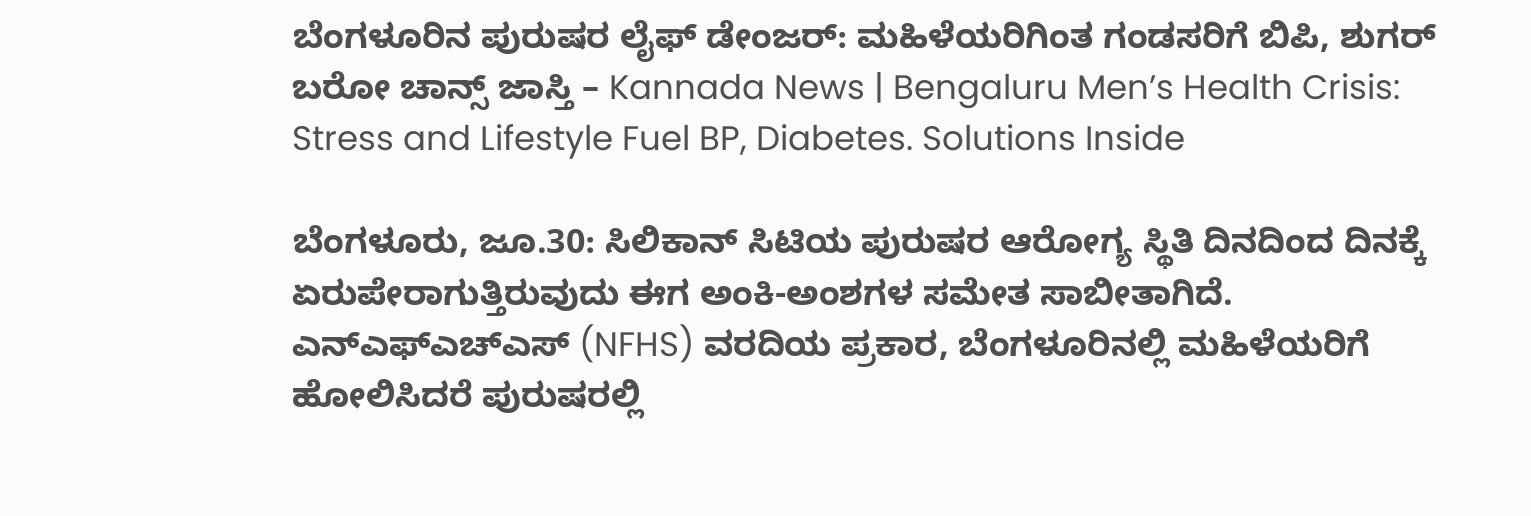ಬೆಂಗಳೂರಿನ ಪುರುಷರ ಲೈಫ್ ಡೇಂಜರ್: ಮಹಿಳೆಯರಿಗಿಂತ ಗಂಡಸರಿಗೆ ಬಿಪಿ, ಶುಗರ್ ಬರೋ ಚಾನ್ಸ್ ಜಾಸ್ತಿ – Kannada News | Bengaluru Men’s Health Crisis: Stress and Lifestyle Fuel BP, Diabetes. Solutions Inside

ಬೆಂಗಳೂರು, ಜೂ.30: ಸಿಲಿಕಾನ್ ಸಿಟಿಯ ಪುರುಷರ ಆರೋಗ್ಯ ಸ್ಥಿತಿ ದಿನದಿಂದ ದಿನಕ್ಕೆ ಏರುಪೇರಾಗುತ್ತಿರುವುದು ಈಗ ಅಂಕಿ-ಅಂಶಗಳ ಸಮೇತ ಸಾಬೀತಾಗಿದೆ. ಎನ್‌ಎಫ್‌ಎಚ್‌ಎಸ್ (NFHS) ವರದಿಯ ಪ್ರಕಾರ, ಬೆಂಗಳೂರಿನಲ್ಲಿ ಮಹಿಳೆಯರಿಗೆ ಹೋಲಿಸಿದರೆ ಪುರುಷರಲ್ಲಿ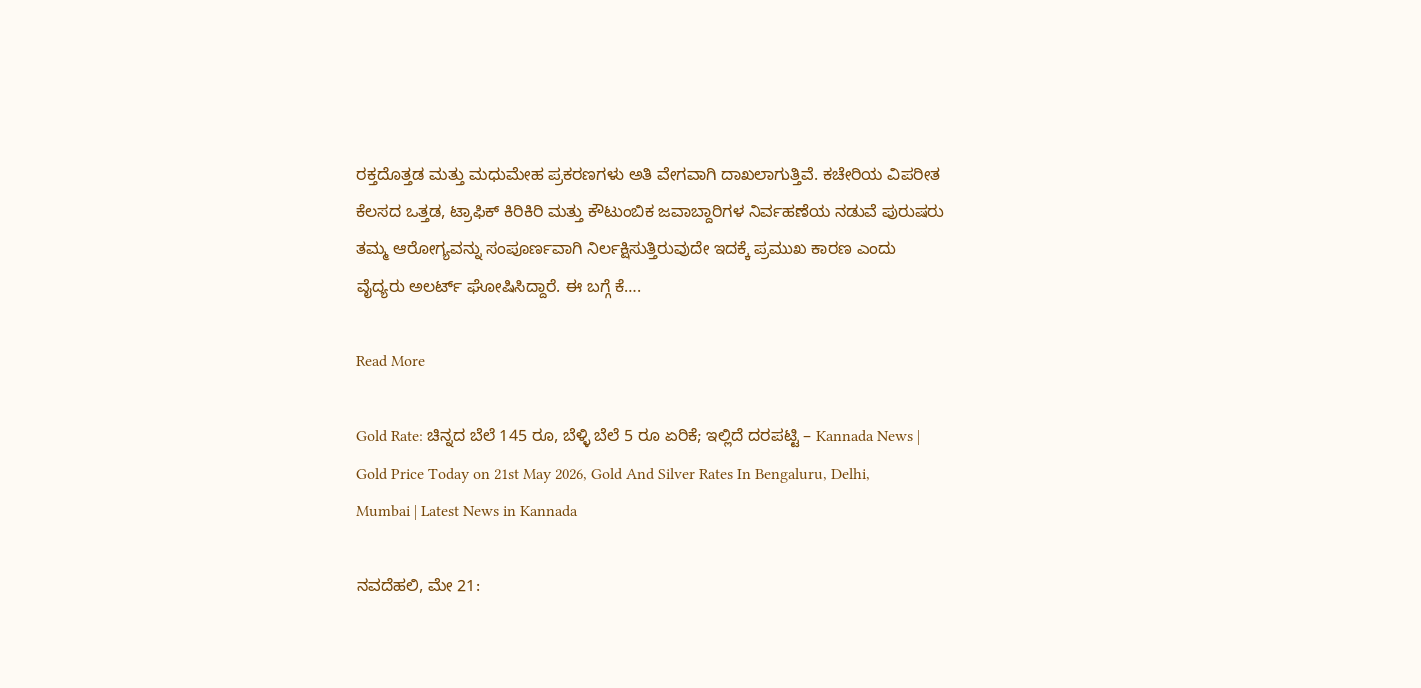ರಕ್ತದೊತ್ತಡ ಮತ್ತು ಮಧುಮೇಹ ಪ್ರಕರಣಗಳು ಅತಿ ವೇಗವಾಗಿ ದಾಖಲಾಗುತ್ತಿವೆ. ಕಚೇರಿಯ ವಿಪರೀತ ಕೆಲಸದ ಒತ್ತಡ, ಟ್ರಾಫಿಕ್ ಕಿರಿಕಿರಿ ಮತ್ತು ಕೌಟುಂಬಿಕ ಜವಾಬ್ದಾರಿಗಳ ನಿರ್ವಹಣೆಯ ನಡುವೆ ಪುರುಷರು ತಮ್ಮ ಆರೋಗ್ಯವನ್ನು ಸಂಪೂರ್ಣವಾಗಿ ನಿರ್ಲಕ್ಷಿಸುತ್ತಿರುವುದೇ ಇದಕ್ಕೆ ಪ್ರಮುಖ ಕಾರಣ ಎಂದು ವೈದ್ಯರು ಅಲರ್ಟ್ ಘೋಷಿಸಿದ್ದಾರೆ. ಈ ಬಗ್ಗೆ ಕೆ….

Read More

Gold Rate: ಚಿನ್ನದ ಬೆಲೆ 145 ರೂ, ಬೆಳ್ಳಿ ಬೆಲೆ 5 ರೂ ಏರಿಕೆ; ಇಲ್ಲಿದೆ ದರಪಟ್ಟಿ – Kannada News | Gold Price Today on 21st May 2026, Gold And Silver Rates In Bengaluru, Delhi, Mumbai | Latest News in Kannada

ನವದೆಹಲಿ, ಮೇ 21: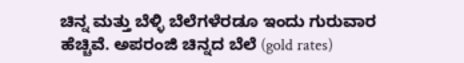ಚಿನ್ನ ಮತ್ತು ಬೆಳ್ಳಿ ಬೆಲೆಗಳೆರಡೂ ಇಂದು ಗುರುವಾರ ಹೆಚ್ಚಿವೆ. ಅಪರಂಜಿ ಚಿನ್ನದ ಬೆಲೆ (gold rates)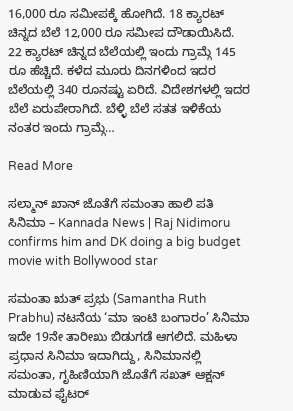16,000 ರೂ ಸಮೀಪಕ್ಕೆ ಹೋಗಿದೆ. 18 ಕ್ಯಾರಟ್ ಚಿನ್ನದ ಬೆಲೆ 12,000 ರೂ ಸಮೀಪ ದೌಡಾಯಿಸಿದೆ. 22 ಕ್ಯಾರಟ್ ಚಿನ್ನದ ಬೆಲೆಯಲ್ಲಿ ಇಂದು ಗ್ರಾಮ್ಗೆ 145 ರೂ ಹೆಚ್ಚಿದೆ. ಕಳೆದ ಮೂರು ದಿನಗಳಿಂದ ಇದರ ಬೆಲೆಯಲ್ಲಿ 340 ರೂನಷ್ಟು ಏರಿದೆ. ವಿದೇಶಗಳಲ್ಲಿ ಇದರ ಬೆಲೆ ಏರುಪೇರಾಗಿದೆ. ಬೆಳ್ಳಿ ಬೆಲೆ ಸತತ ಇಳಿಕೆಯ ನಂತರ ಇಂದು ಗ್ರಾಮ್ಗೆ…

Read More

ಸಲ್ಮಾನ್ ಖಾನ್ ಜೊತೆಗೆ ಸಮಂತಾ ಹಾಲಿ ಪತಿ ಸಿನಿಮಾ – Kannada News | Raj Nidimoru confirms him and DK doing a big budget movie with Bollywood star

ಸಮಂತಾ ಋತ್ ಪ್ರಭು (Samantha Ruth Prabhu) ನಟನೆಯ ‘ಮಾ ಇಂಟಿ ಬಂಗಾರಂ’ ಸಿನಿಮಾ ಇದೇ 19ನೇ ತಾರೀಖು ಬಿಡುಗಡೆ ಆಗಲಿದೆ. ಮಹಿಳಾ ಪ್ರಧಾನ ಸಿನಿಮಾ ಇದಾಗಿದ್ದು, ಸಿನಿಮಾನಲ್ಲಿ ಸಮಂತಾ, ಗೃಹಿಣಿಯಾಗಿ ಜೊತೆಗೆ ಸಖತ್ ಆಕ್ಷನ್ ಮಾಡುವ ಫೈಟರ್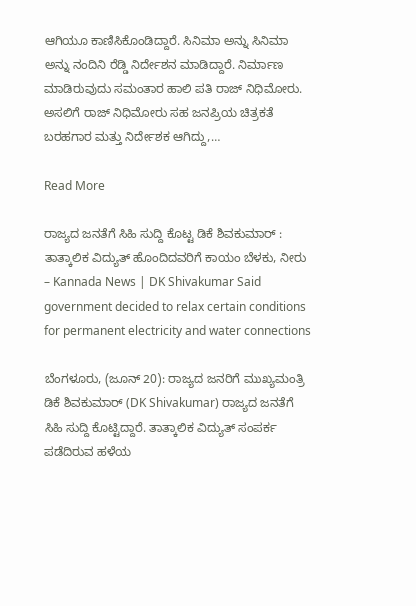ಆಗಿಯೂ ಕಾಣಿಸಿಕೊಂಡಿದ್ದಾರೆ. ಸಿನಿಮಾ ಅನ್ನು ಸಿನಿಮಾ ಅನ್ನು ನಂದಿನಿ ರೆಡ್ಡಿ ನಿರ್ದೇಶನ ಮಾಡಿದ್ದಾರೆ. ನಿರ್ಮಾಣ ಮಾಡಿರುವುದು ಸಮಂತಾರ ಹಾಲಿ ಪತಿ ರಾಜ್ ನಿಧಿಮೋರು. ಅಸಲಿಗೆ ರಾಜ್ ನಿಧಿಮೋರು ಸಹ ಜನಪ್ರಿಯ ಚಿತ್ರಕತೆ ಬರಹಗಾರ ಮತ್ತು ನಿರ್ದೇಶಕ ಆಗಿದ್ದು,…

Read More

ರಾಜ್ಯದ ಜನತೆಗೆ ಸಿಹಿ ಸುದ್ದಿ ಕೊಟ್ಟ ಡಿಕೆ ಶಿವಕುಮಾರ್ : ತಾತ್ಕಾಲಿಕ ವಿದ್ಯುತ್ ಹೊಂದಿದವರಿಗೆ ಕಾಯಂ ಬೆಳಕು, ನೀರು – Kannada News | DK Shivakumar Said government decided to relax certain conditions for permanent electricity and water connections

ಬೆಂಗಳೂರು, (ಜೂನ್ 20): ರಾಜ್ಯದ ಜನರಿಗೆ ಮುಖ್ಯಮಂತ್ರಿ ಡಿಕೆ ಶಿವಕುಮಾರ್‌ (DK Shivakumar) ರಾಜ್ಯದ ಜನತೆಗೆ ಸಿಹಿ ಸುದ್ದಿ ಕೊಟ್ಟಿದ್ದಾರೆ. ತಾತ್ಕಾಲಿಕ ವಿದ್ಯುತ್‌ ಸಂಪರ್ಕ ಪಡೆದಿರುವ ಹಳೆಯ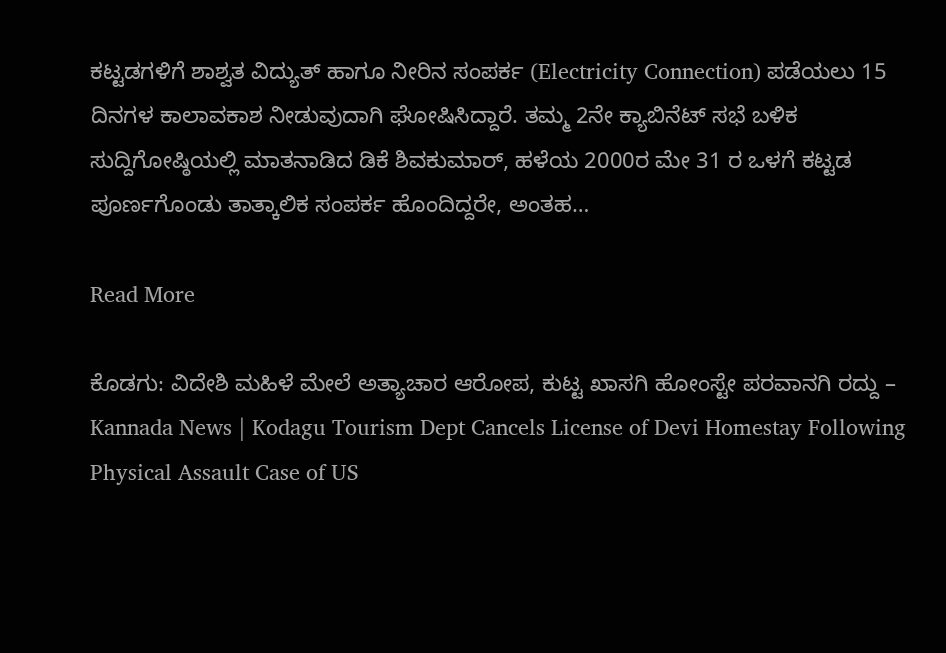ಕಟ್ಟಡಗಳಿಗೆ ಶಾಶ್ವತ ವಿದ್ಯುತ್‌ ಹಾಗೂ ನೀರಿನ ಸಂಪರ್ಕ (Electricity Connection) ಪಡೆಯಲು 15 ದಿನಗಳ ಕಾಲಾವಕಾಶ ನೀಡುವುದಾಗಿ ಘೋಷಿಸಿದ್ದಾರೆ. ತಮ್ಮ 2ನೇ ಕ್ಯಾಬಿನೆಟ್‌ ಸಭೆ ಬಳಿಕ ಸುದ್ದಿಗೋಷ್ಠಿಯಲ್ಲಿ ಮಾತನಾಡಿದ ಡಿಕೆ ಶಿವಕುಮಾರ್, ಹಳೆಯ 2000ರ ಮೇ 31 ರ ಒಳಗೆ ಕಟ್ಟಡ ಪೂರ್ಣಗೊಂಡು ತಾತ್ಕಾಲಿಕ ಸಂಪರ್ಕ ಹೊಂದಿದ್ದರೇ, ಅಂತಹ…

Read More

ಕೊಡಗು: ವಿದೇಶಿ ಮಹಿಳೆ ಮೇಲೆ ಅತ್ಯಾಚಾರ ಆರೋಪ, ಕುಟ್ಟ ಖಾಸಗಿ ಹೋಂಸ್ಟೇ ಪರವಾನಗಿ ರದ್ದು – Kannada News | Kodagu Tourism Dept Cancels License of Devi Homestay Following Physical Assault Case of US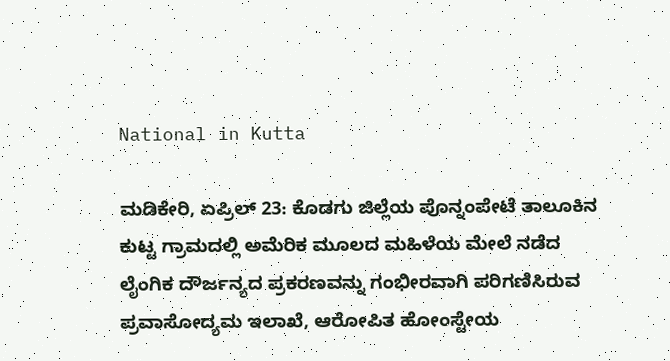National in Kutta

ಮಡಿಕೇರಿ, ಏಪ್ರಿಲ್ 23: ಕೊಡಗು ಜಿಲ್ಲೆಯ ಪೊನ್ನಂಪೇಟೆ ತಾಲೂಕಿನ ಕುಟ್ಟ ಗ್ರಾಮದಲ್ಲಿ ಅಮೆರಿಕ ಮೂಲದ ಮಹಿಳೆಯ ಮೇಲೆ ನಡೆದ ಲೈಂಗಿಕ ದೌರ್ಜನ್ಯದ ಪ್ರಕರಣವನ್ನು ಗಂಭೀರವಾಗಿ ಪರಿಗಣಿಸಿರುವ ಪ್ರವಾಸೋದ್ಯಮ ಇಲಾಖೆ, ಆರೋಪಿತ ಹೋಂಸ್ಟೇಯ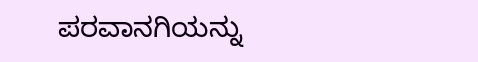ಪರವಾನಗಿಯನ್ನು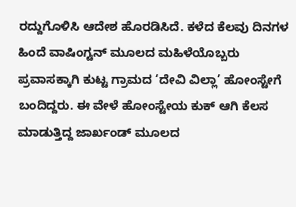ರದ್ದುಗೊಳಿಸಿ ಆದೇಶ ಹೊರಡಿಸಿದೆ. ಕಳೆದ ಕೆಲವು ದಿನಗಳ ಹಿಂದೆ ವಾಷಿಂಗ್ಟನ್ ಮೂಲದ ಮಹಿಳೆಯೊಬ್ಬರು ಪ್ರವಾಸಕ್ಕಾಗಿ ಕುಟ್ಟ ಗ್ರಾಮದ ‘ದೇವಿ ವಿಲ್ಲಾ’ ಹೋಂಸ್ಟೇಗೆ ಬಂದಿದ್ದರು. ಈ ವೇಳೆ ಹೋಂಸ್ಟೇಯ ಕುಕ್ ಆಗಿ ಕೆಲಸ ಮಾಡುತ್ತಿದ್ದ ಜಾರ್ಖಂಡ್ ಮೂಲದ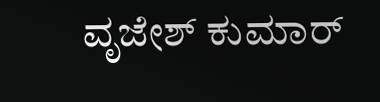ವೃಜೇಶ್ ಕುಮಾರ್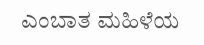ಎಂಬಾತ ಮಹಿಳೆಯ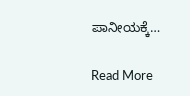ಪಾನೀಯಕ್ಕೆ…

Read More